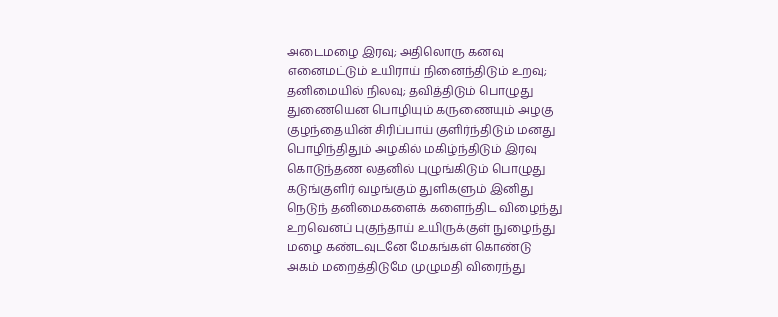அடைமழை இரவு; அதிலொரு கனவு
எனைமட்டும் உயிராய் நினைந்திடும் உறவு;
தனிமையில் நிலவு; தவித்திடும் பொழுது
துணையென பொழியும் கருணையும் அழகு
குழந்தையின் சிரிப்பாய் குளிர்ந்திடும் மனது
பொழிந்திதும் அழகில் மகிழ்ந்திடும் இரவு
கொடுந்தண லதனில் புழுங்கிடும் பொழுது
கடுங்குளிர் வழங்கும் துளிகளும் இனிது
நெடுந் தனிமைகளைக் களைந்திட விழைந்து
உறவெனப் புகுந்தாய் உயிருக்குள் நுழைந்து
மழை கண்டவுடனே மேகங்கள் கொண்டு
அகம் மறைத்திடுமே முழுமதி விரைந்து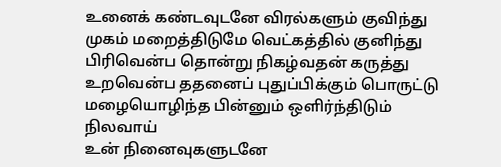உனைக் கண்டவுடனே விரல்களும் குவிந்து
முகம் மறைத்திடுமே வெட்கத்தில் குனிந்து
பிரிவென்ப தொன்று நிகழ்வதன் கருத்து
உறவென்ப ததனைப் புதுப்பிக்கும் பொருட்டு
மழையொழிந்த பின்னும் ஒளிர்ந்திடும் நிலவாய்
உன் நினைவுகளுடனே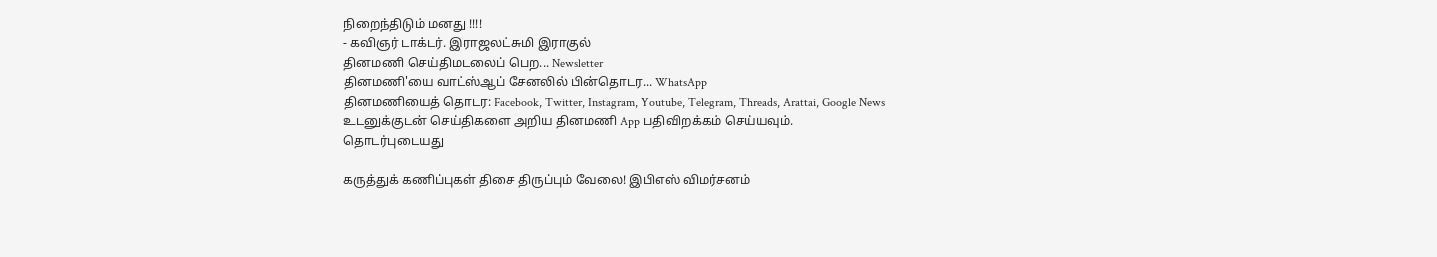நிறைந்திடும் மனது !!!!
- கவிஞர் டாக்டர். இராஜலட்சுமி இராகுல்
தினமணி செய்திமடலைப் பெற... Newsletter
தினமணி'யை வாட்ஸ்ஆப் சேனலில் பின்தொடர... WhatsApp
தினமணியைத் தொடர: Facebook, Twitter, Instagram, Youtube, Telegram, Threads, Arattai, Google News
உடனுக்குடன் செய்திகளை அறிய தினமணி App பதிவிறக்கம் செய்யவும்.
தொடர்புடையது

கருத்துக் கணிப்புகள் திசை திருப்பும் வேலை! இபிஎஸ் விமர்சனம்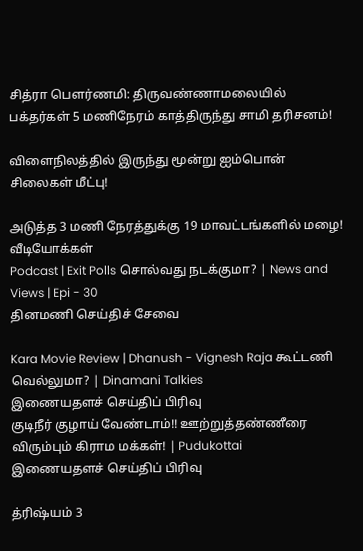சித்ரா பெளர்ணமி: திருவண்ணாமலையில் பக்தர்கள் 5 மணிநேரம் காத்திருந்து சாமி தரிசனம்!

விளைநிலத்தில் இருந்து மூன்று ஐம்பொன் சிலைகள் மீட்பு!

அடுத்த 3 மணி நேரத்துக்கு 19 மாவட்டங்களில் மழை!
வீடியோக்கள்
Podcast | Exit Polls சொல்வது நடக்குமா? | News and Views | Epi - 30
தினமணி செய்திச் சேவை

Kara Movie Review | Dhanush - Vignesh Raja கூட்டணி வெல்லுமா? | Dinamani Talkies
இணையதளச் செய்திப் பிரிவு
குடிநீர் குழாய் வேண்டாம்!! ஊற்றுத்தண்ணீரை விரும்பும் கிராம மக்கள்! | Pudukottai
இணையதளச் செய்திப் பிரிவு

த்ரிஷ்யம் 3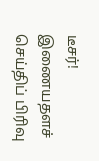டீசர்!
இணையதளச் செய்திப் பிரிவு